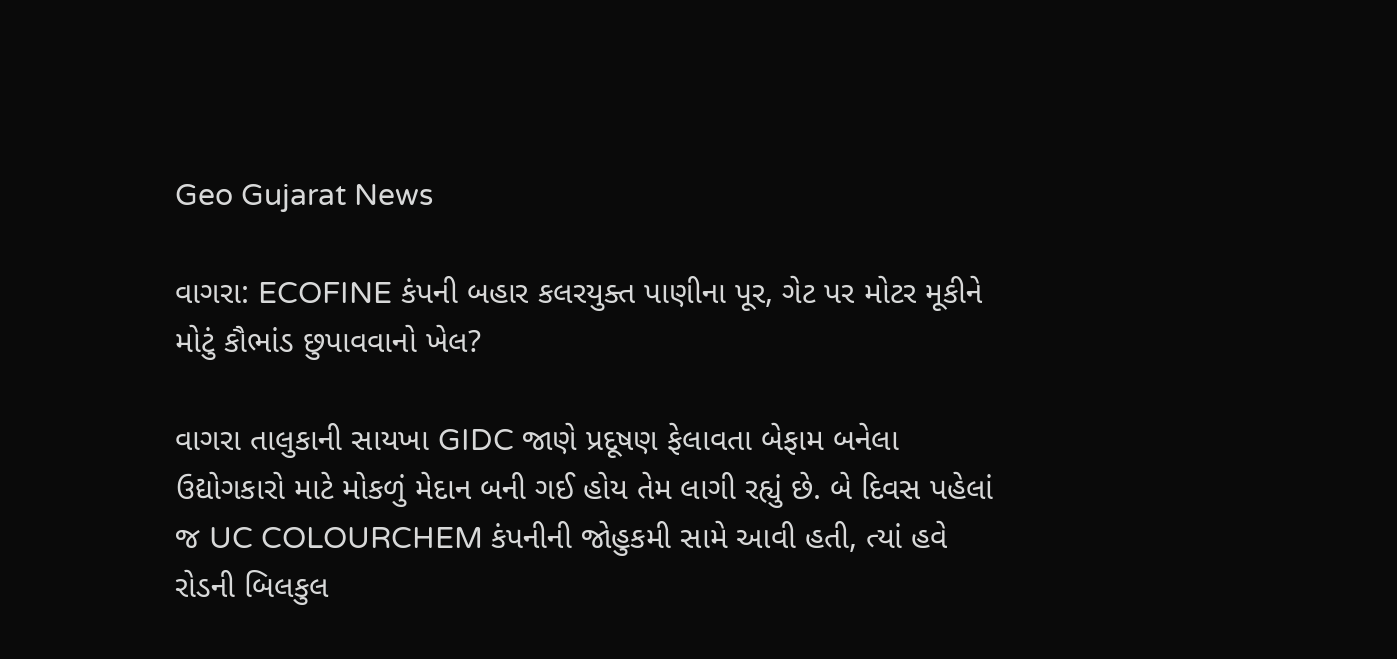Geo Gujarat News

વાગરા: ECOFINE કંપની બહાર કલરયુક્ત પાણીના પૂર, ગેટ પર મોટર મૂકીને મોટું કૌભાંડ છુપાવવાનો ખેલ?

વાગરા તાલુકાની સાયખા GIDC જાણે પ્રદૂષણ ફેલાવતા બેફામ બનેલા ઉદ્યોગકારો માટે મોકળું મેદાન બની ગઈ હોય તેમ લાગી રહ્યું છે. બે દિવસ પહેલાં જ UC COLOURCHEM કંપનીની જોહુકમી સામે આવી હતી, ત્યાં હવે રોડની બિલકુલ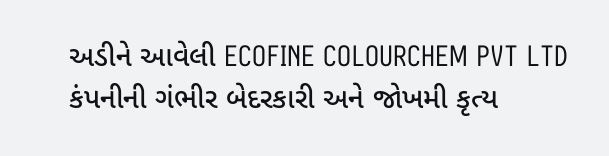અડીને આવેલી ECOFINE COLOURCHEM PVT LTD કંપનીની ગંભીર બેદરકારી અને જોખમી કૃત્ય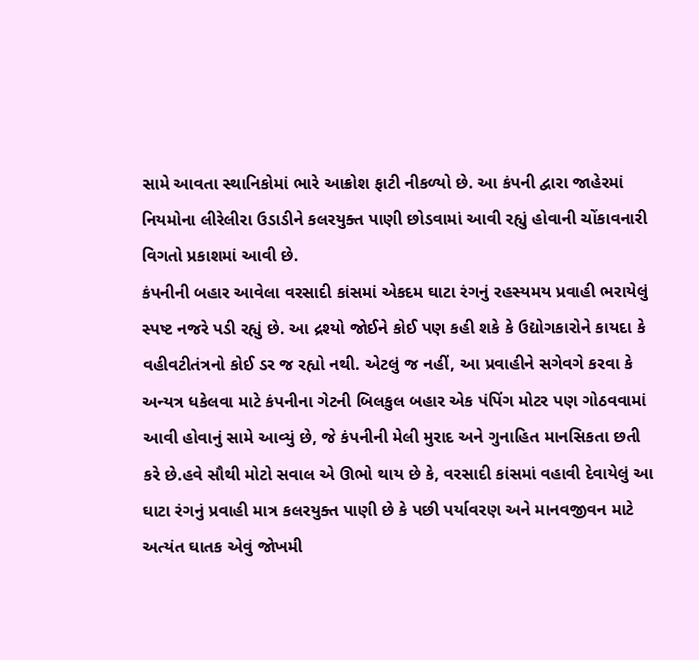સામે આવતા સ્થાનિકોમાં ભારે આક્રોશ ફાટી નીકળ્યો છે. આ કંપની દ્વારા જાહેરમાં નિયમોના લીરેલીરા ઉડાડીને કલરયુક્ત પાણી છોડવામાં આવી રહ્યું હોવાની ચોંકાવનારી વિગતો પ્રકાશમાં આવી છે.
કંપનીની બહાર આવેલા વરસાદી કાંસમાં એકદમ ઘાટા રંગનું રહસ્યમય પ્રવાહી ભરાયેલું સ્પષ્ટ નજરે પડી રહ્યું છે. આ દ્રશ્યો જોઈને કોઈ પણ કહી શકે કે ઉદ્યોગકારોને કાયદા કે વહીવટીતંત્રનો કોઈ ડર જ રહ્યો નથી. એટલું જ નહીં, આ પ્રવાહીને સગેવગે કરવા કે અન્યત્ર ધકેલવા માટે કંપનીના ગેટની બિલકુલ બહાર એક પંપિંગ મોટર પણ ગોઠવવામાં આવી હોવાનું સામે આવ્યું છે, જે કંપનીની મેલી મુરાદ અને ગુનાહિત માનસિકતા છતી કરે છે.હવે સૌથી મોટો સવાલ એ ઊભો થાય છે કે, વરસાદી કાંસમાં વહાવી દેવાયેલું આ ઘાટા રંગનું પ્રવાહી માત્ર કલરયુક્ત પાણી છે કે પછી પર્યાવરણ અને માનવજીવન માટે અત્યંત ઘાતક એવું જોખમી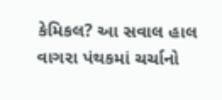કેમિકલ? આ સવાલ હાલ વાગરા પંથકમાં ચર્ચાનો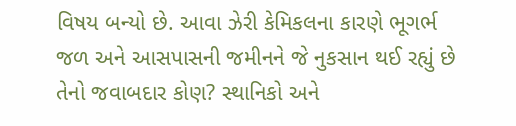વિષય બન્યો છે. આવા ઝેરી કેમિકલના કારણે ભૂગર્ભ જળ અને આસપાસની જમીનને જે નુકસાન થઈ રહ્યું છે તેનો જવાબદાર કોણ? સ્થાનિકો અને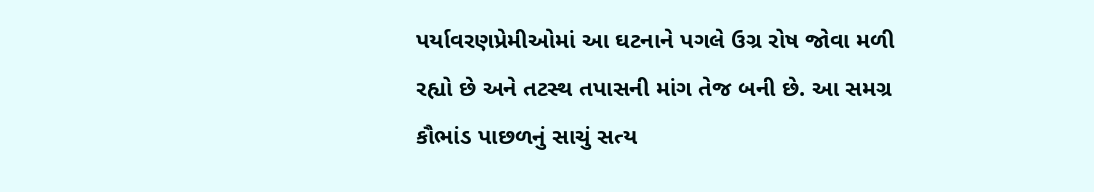પર્યાવરણપ્રેમીઓમાં આ ઘટનાને પગલે ઉગ્ર રોષ જોવા મળી રહ્યો છે અને તટસ્થ તપાસની માંગ તેજ બની છે. આ સમગ્ર કૌભાંડ પાછળનું સાચું સત્ય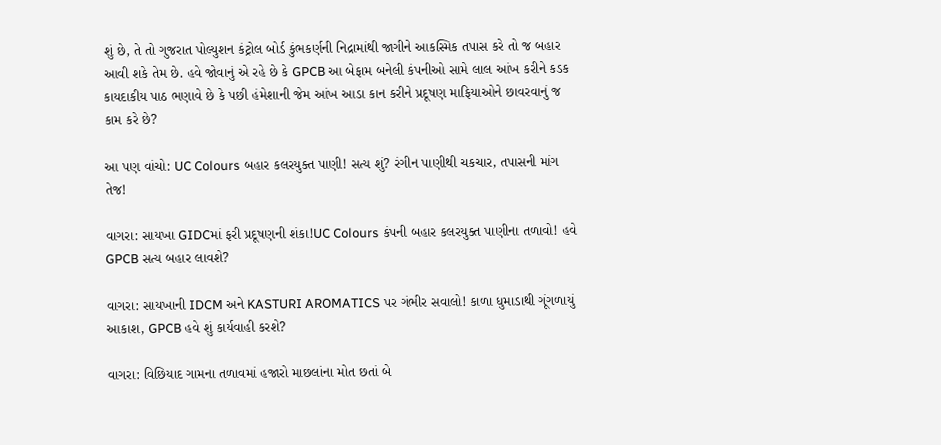શું છે, તે તો ગુજરાત પોલ્યુશન કંટ્રોલ બોર્ડ કુંભકર્ણની નિદ્રામાંથી જાગીને આકસ્મિક તપાસ કરે તો જ બહાર આવી શકે તેમ છે. હવે જોવાનું એ રહે છે કે GPCB આ બેફામ બનેલી કંપનીઓ સામે લાલ આંખ કરીને કડક કાયદાકીય પાઠ ભણાવે છે કે પછી હંમેશાની જેમ આંખ આડા કાન કરીને પ્રદૂષણ માફિયાઓને છાવરવાનું જ કામ કરે છે?

આ પણ વાંચો: UC Colours બહાર કલરયુક્ત પાણી! સત્ય શું? રંગીન પાણીથી ચકચાર, તપાસની માંગ તેજ!

વાગરા: સાયખા GIDCમાં ફરી પ્રદૂષણની શંકા!UC Colours કંપની બહાર કલરયુક્ત પાણીના તળાવો! હવે GPCB સત્ય બહાર લાવશે?

વાગરા: સાયખાની IDCM અને KASTURI AROMATICS પર ગંભીર સવાલો! કાળા ધુમાડાથી ગૂંગળાયું આકાશ, GPCB હવે શું કાર્યવાહી કરશે?

વાગરા: વિછિયાદ ગામના તળાવમાં હજારો માછલાંના મોત છતાં બે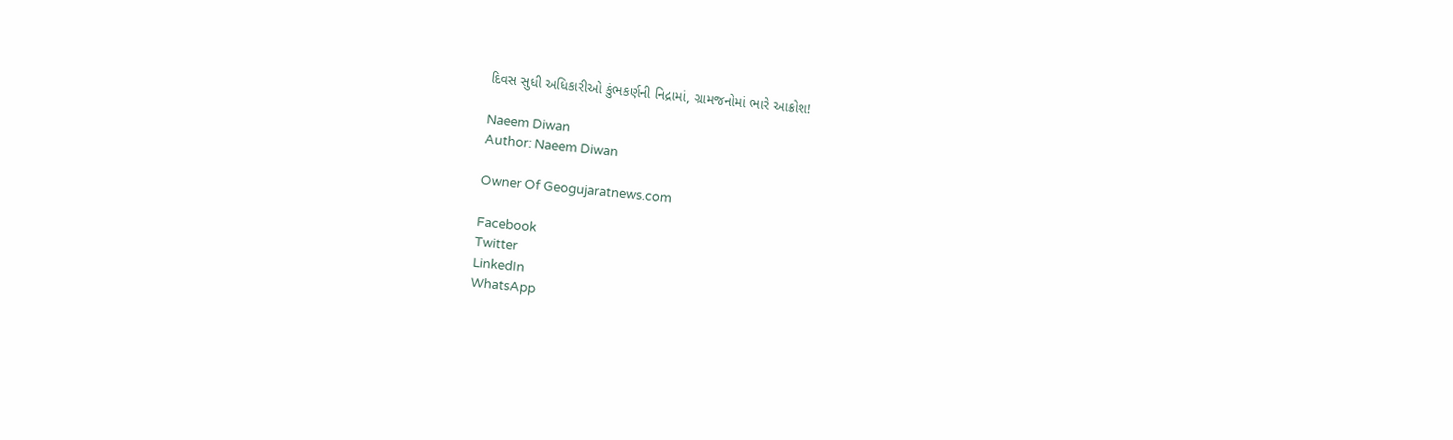દિવસ સુધી અધિકારીઓ કુંભકર્ણની નિદ્રામાં, ગ્રામજનોમાં ભારે આક્રોશ!

Naeem Diwan
Author: Naeem Diwan

Owner Of Geogujaratnews.com

Facebook
Twitter
LinkedIn
WhatsApp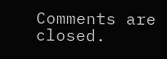Comments are closed.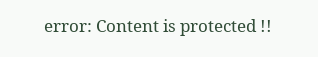error: Content is protected !!